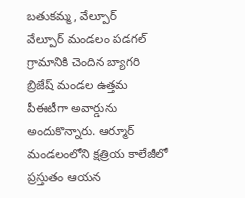బతుకమ్మ, వేల్పూర్
వేల్పూర్ మండలం పడగల్ గ్రామానికి చెందిన బ్యాగరి బ్రిజేష్ మండల ఉత్తమ పీఈటీగా అవార్డును అందుకొన్నారు. ఆర్మూర్ మండలంలోని క్షత్రియ కాలేజీలో ప్రస్తుతం ఆయన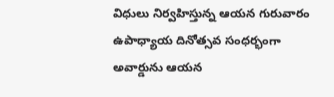విధులు నిర్వహిస్తున్న ఆయన గురువారం ఉపాధ్యాయ దినోత్సవ సంధర్భంగా అవార్డును ఆయన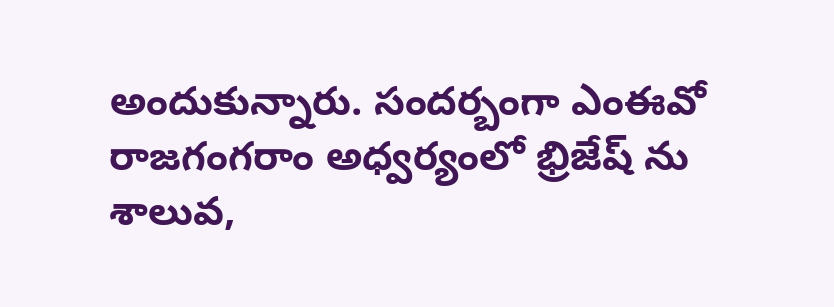అందుకున్నారు. సందర్బంగా ఎంఈవో రాజగంగరాం అధ్వర్యంలో భ్రిజేష్ ను శాలువ,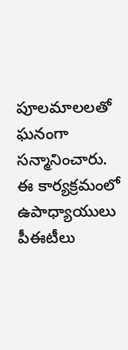పూలమాలలతో ఘనంగా సన్మానించారు. ఈ కార్యక్రమంలో ఉపాధ్యాయులు పీఈటీలు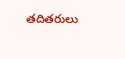తదితరులు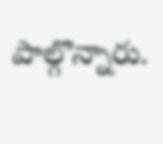పాల్గొన్నారు.